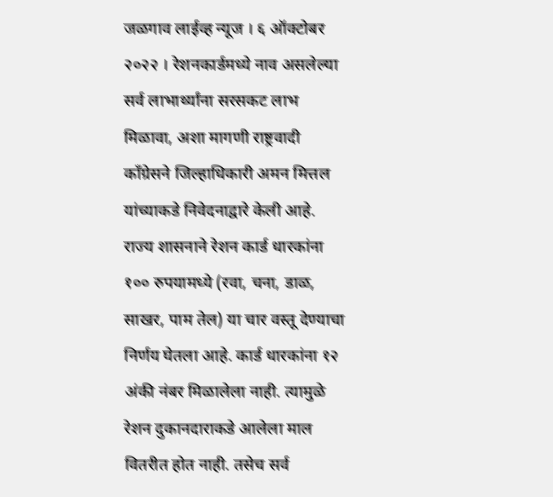जळगाव लाईव्ह न्यूज । ६ ऑक्टोबर २०२२ । रेशनकार्डमध्ये नाव असलेल्या सर्व लाभार्थ्यांना सरसकट लाभ मिळावा, अशा मागणी राष्ट्रवादी काँग्रेसने जिल्हाधिकारी अमन मित्तल यांच्याकडे निवेदनाद्वारे केली आहे.
राज्य शासनाने रेशन कार्ड धारकांना १०० रुपयामध्ये (रवा, चना, डाळ, साखर, पाम तेल) या चार वस्तू देण्याचा निर्णय घेतला आहे. कार्ड धारकांना १२ अंकी नंबर मिळालेला नाही. त्यामुळे रेशन दुकानदाराकडे आलेला माल वितरीत होत नाही. तसेच सर्व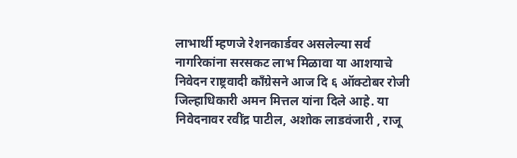लाभार्थी म्हणजे रेशनकार्डवर असलेल्या सर्व नागरिकांना सरसकट लाभ मिळावा या आशयाचे निवेदन राष्ट्रवादी कॉंग्रेसने आज दि ६ ऑक्टोबर रोजी जिल्हाधिकारी अमन मित्तल यांना दिले आहे. या निवेदनावर रवींद्र पाटील, अशोक लाडवंजारी , राजू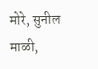मोरे, सुनील माळी,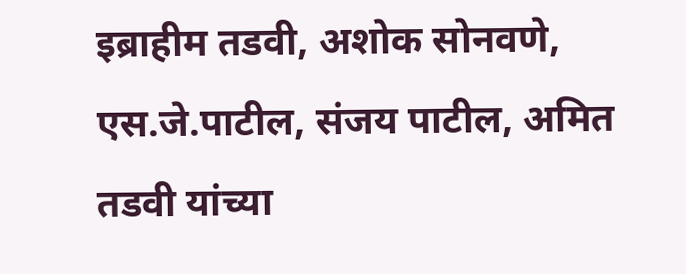इब्राहीम तडवी, अशोक सोनवणे, एस.जे.पाटील, संजय पाटील, अमित तडवी यांच्या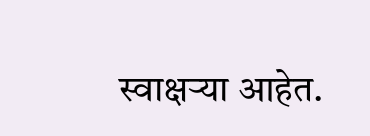स्वाक्षऱ्या आहेत.